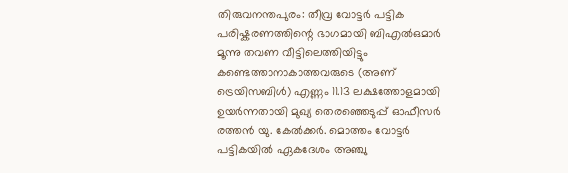തിരുവനന്തപുരം: തീവ്ര വോട്ടർ പട്ടിക പരിഷ്കരണത്തിന്റെ ഭാഗമായി ബിഎൽഒമാർ മൂന്നു തവണ വീട്ടിലെത്തിയിട്ടും കണ്ടെത്താനാകാത്തവരുടെ (അണ് ട്രെയിസബിൾ) എണ്ണം 11.13 ലക്ഷത്തോളമായി ഉയർന്നതായി മുഖ്യ തെരഞ്ഞെടുപ്പ് ഓഫീസർ രത്തൻ യു. കേൽക്കർ. മൊത്തം വോട്ടർ പട്ടികയിൽ ഏകദേശം അഞ്ചു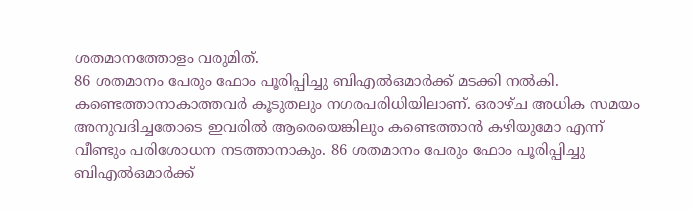ശതമാനത്തോളം വരുമിത്.
86 ശതമാനം പേരും ഫോം പൂരിപ്പിച്ചു ബിഎൽഒമാർക്ക് മടക്കി നൽകി.
കണ്ടെത്താനാകാത്തവർ കൂടുതലും നഗരപരിധിയിലാണ്. ഒരാഴ്ച അധിക സമയം അനുവദിച്ചതോടെ ഇവരിൽ ആരെയെങ്കിലും കണ്ടെത്താൻ കഴിയുമോ എന്ന് വീണ്ടും പരിശോധന നടത്താനാകും. 86 ശതമാനം പേരും ഫോം പൂരിപ്പിച്ചു ബിഎൽഒമാർക്ക്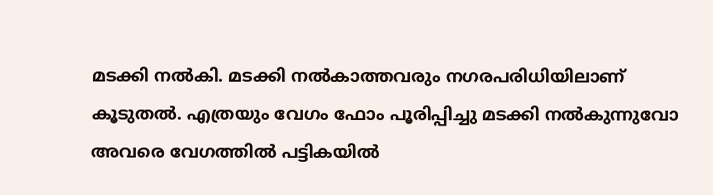മടക്കി നൽകി. മടക്കി നൽകാത്തവരും നഗരപരിധിയിലാണ് കൂടുതൽ. എത്രയും വേഗം ഫോം പൂരിപ്പിച്ചു മടക്കി നൽകുന്നുവോ അവരെ വേഗത്തിൽ പട്ടികയിൽ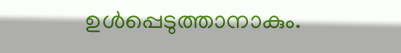ഉൾപ്പെടുത്താനാകും.